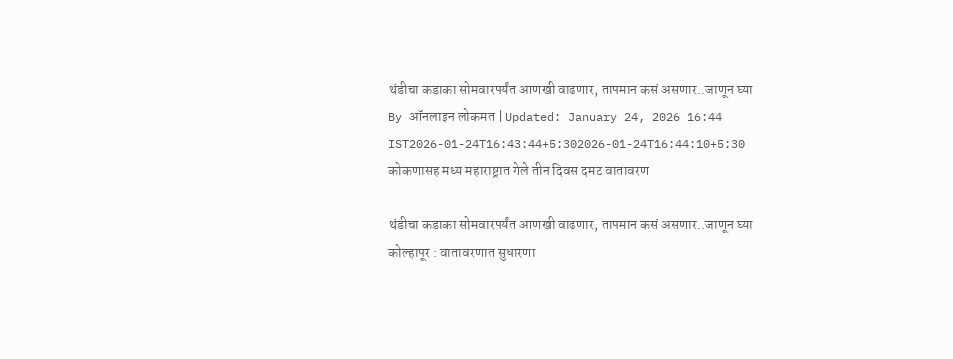थंडीचा कडाका सोमवारपर्यंत आणखी वाढणार, तापमान कसं असणार..जाणून घ्या
By ऑनलाइन लोकमत | Updated: January 24, 2026 16:44 IST2026-01-24T16:43:44+5:302026-01-24T16:44:10+5:30
कोकणासह मध्य महाराष्ट्रात गेले तीन दिवस दमट वातावरण

थंडीचा कडाका सोमवारपर्यंत आणखी वाढणार, तापमान कसं असणार..जाणून घ्या
कोल्हापूर : वातावरणात सुधारणा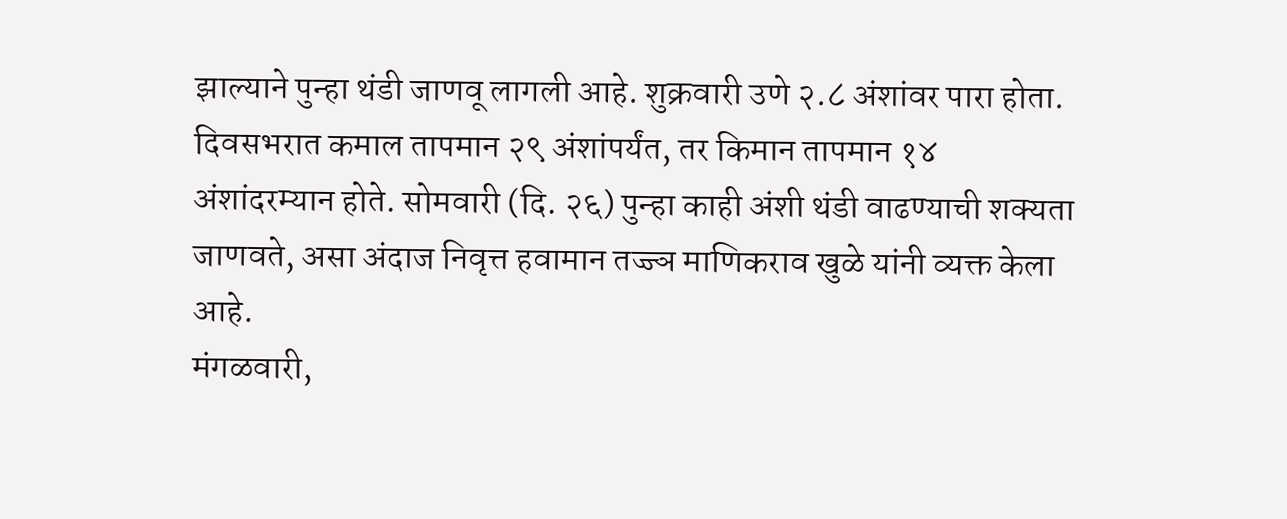झाल्याने पुन्हा थंडी जाणवू लागली आहे. शुक्रवारी उणे २.८ अंशांवर पारा होता. दिवसभरात कमाल तापमान २९ अंशांपर्यंत, तर किमान तापमान १४ अंशांदरम्यान होते. सोमवारी (दि. २६) पुन्हा काही अंशी थंडी वाढण्याची शक्यता जाणवते, असा अंदाज निवृत्त हवामान तज्ज्ञ माणिकराव खुळे यांनी व्यक्त केला आहे.
मंगळवारी,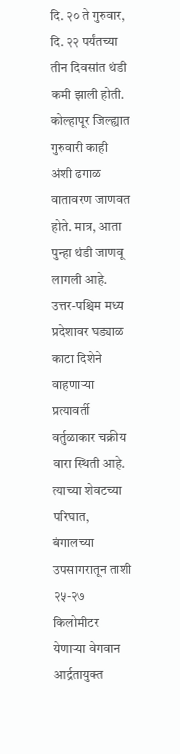दि. २० ते गुरुवार, दि. २२ पर्यंतच्या तीन दिवसांत थंडी कमी झाली होती. कोल्हापूर जिल्ह्यात गुरुवारी काही अंशी ढगाळ वातावरण जाणवत होते. मात्र, आता पुन्हा थंडी जाणवू लागली आहे. उत्तर-पश्चिम मध्य प्रदेशावर घड्याळ काटा दिशेने वाहणाऱ्या प्रत्यावर्ती वर्तुळाकार चक्रीय वारा स्थिती आहे. त्याच्या शेवटच्या परिघात, बंगालच्या उपसागरातून ताशी २५-२७ किलोमीटर येणाऱ्या वेगवान आर्द्रतायुक्त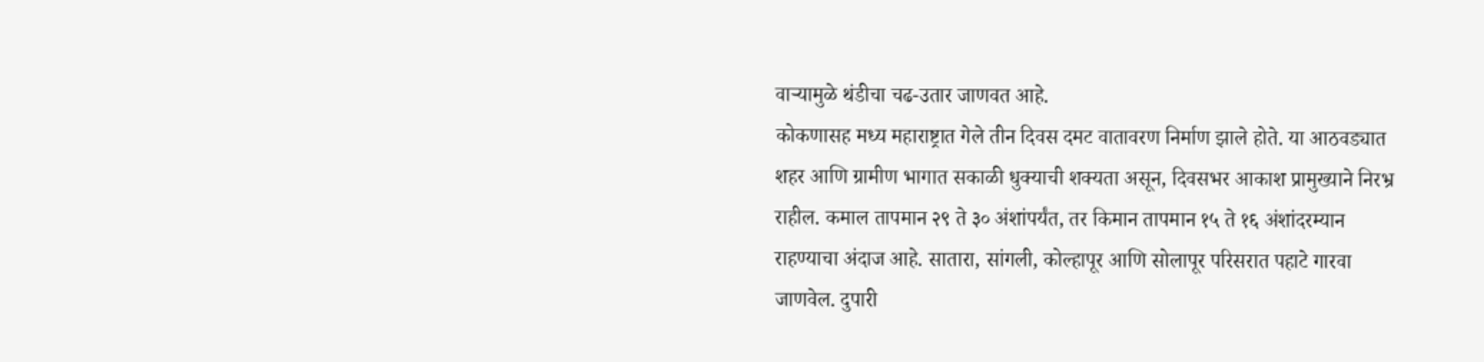वाऱ्यामुळे थंडीचा चढ-उतार जाणवत आहे.
कोकणासह मध्य महाराष्ट्रात गेले तीन दिवस दमट वातावरण निर्माण झाले होते. या आठवड्यात शहर आणि ग्रामीण भागात सकाळी धुक्याची शक्यता असून, दिवसभर आकाश प्रामुख्याने निरभ्र राहील. कमाल तापमान २९ ते ३० अंशांपर्यंत, तर किमान तापमान १५ ते १६ अंशांदरम्यान राहण्याचा अंदाज आहे. सातारा, सांगली, कोल्हापूर आणि सोलापूर परिसरात पहाटे गारवा जाणवेल. दुपारी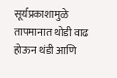सूर्यप्रकाशामुळे तापमानात थोडी वाढ होऊन थंडी आणि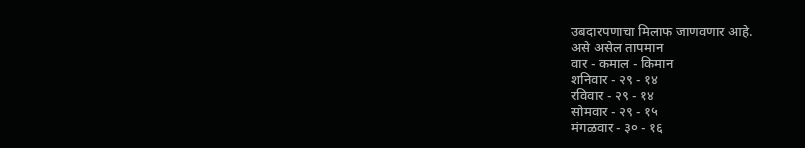उबदारपणाचा मिलाफ जाणवणार आहे.
असे असेल तापमान
वार - कमाल - किमान
शनिवार - २९ - १४
रविवार - २९ - १४
सोमवार - २९ - १५
मंगळवार - ३० - १६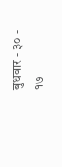बुधवार - ३० - १७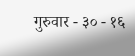गुरुवार - ३० - १६